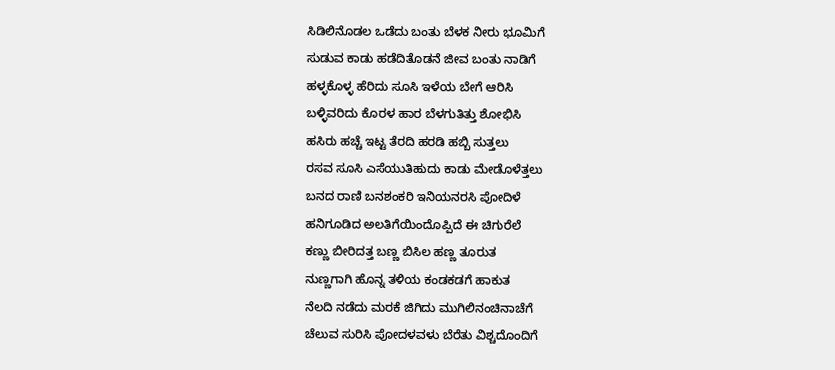ಸಿಡಿಲಿನೊಡಲ ಒಡೆದು ಬಂತು ಬೆಳಕ ನೀರು ಭೂಮಿಗೆ
ಸುಡುವ ಕಾಡು ಹಡೆದಿತೊಡನೆ ಜೀವ ಬಂತು ನಾಡಿಗೆ
ಹಳ್ಳಕೊಳ್ಳ ಹೆರಿದು ಸೂಸಿ ಇಳೆಯ ಬೇಗೆ ಆರಿಸಿ
ಬಳ್ಳಿವರಿದು ಕೊರಳ ಹಾರ ಬೆಳಗುತಿತ್ತು ಶೋಭಿಸಿ
ಹಸಿರು ಹಚ್ಚೆ ಇಟ್ಟ ತೆರದಿ ಹರಡಿ ಹಬ್ಬಿ ಸುತ್ತಲು
ರಸವ ಸೂಸಿ ಎಸೆಯುತಿಹುದು ಕಾಡು ಮೇಡೊಳೆತ್ತಲು
ಬನದ ರಾಣಿ ಬನಶಂಕರಿ ಇನಿಯನರಸಿ ಪೋದಿಳೆ
ಹನಿಗೂಡಿದ ಅಲತಿಗೆಯಿಂದೊಪ್ಪಿದೆ ಈ ಚಿಗುರೆಲೆ
ಕಣ್ಣು ಬೀರಿದತ್ತ ಬಣ್ಣ ಬಿಸಿಲ ಹಣ್ಣ ತೂರುತ
ನುಣ್ಣಗಾಗಿ ಹೊನ್ನ ತಳಿಯ ಕಂಡಕಡಗೆ ಹಾಕುತ
ನೆಲದಿ ನಡೆದು ಮರಕೆ ಜಿಗಿದು ಮುಗಿಲಿನಂಚಿನಾಚೆಗೆ
ಚೆಲುವ ಸುರಿಸಿ ಪೋದಳವಳು ಬೆರೆತು ವಿಶ್ಚದೊಂದಿಗೆ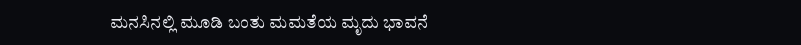ಮನಸಿನಲ್ಲಿ ಮೂಡಿ ಬಂತು ಮಮತೆಯ ಮೃದು ಭಾವನೆ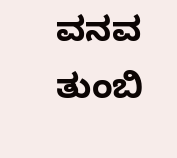ವನವ ತುಂಬಿ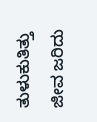ತುಳುಕುತಿತ್ತು ಜೀವ ಜರಿದು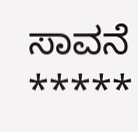ಸಾವನೆ
*****